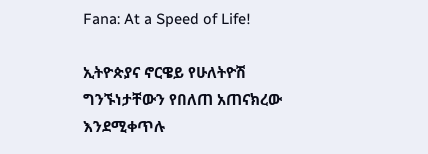Fana: At a Speed of Life!

ኢትዮጵያና ኖርዌይ የሁለትዮሽ ግንኙነታቸውን የበለጠ አጠናክረው እንደሚቀጥሉ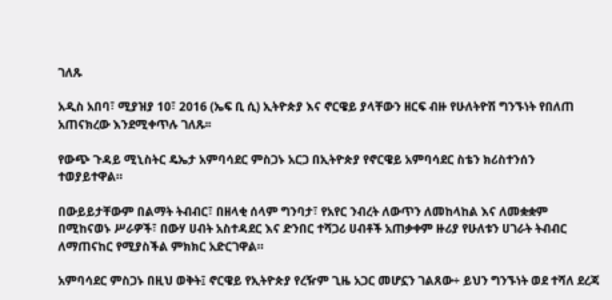ገለጹ

አዲስ አበባ፣ ሚያዝያ 10፣ 2016 (ኤፍ ቢ ሲ) ኢትዮጵያ እና ኖርዌይ ያላቸውን ዘርፍ ብዙ የሁለትዮሽ ግንኙነት የበለጠ አጠናክረው እንደሚቀጥሉ ገለጹ፡፡

የውጭ ጉዳይ ሚኒስትር ዴኤታ አምባሳደር ምስጋኑ አርጋ በኢትዮጵያ የኖርዌይ አምባሳደር ስቴን ክሪስተንሰን ተወያይተዋል።

በውይይታቸውም በልማት ትብብር፣ በዘላቂ ሰላም ግንባታ፣ የአየር ንብረት ለውጥን ለመከላከል እና ለመቋቋም በሚከናወኑ ሥራዎች፣ በውሃ ሀብት አስተዳደር እና ድንበር ተሻጋሪ ሀብቶች አጠቃቀም ዙሪያ የሁለቱን ሀገራት ትብብር ለማጠናከር የሚያስችል ምክክር አድርገዋል።

አምባሳደር ምስጋኑ በዚህ ወቅት፤ ኖርዌይ የኢትዮጵያ የረዥም ጊዜ አጋር መሆኗን ገልጸው÷ ይህን ግንኙነት ወደ ተሻለ ደረጃ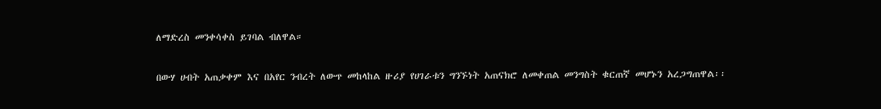ለማድረስ መንቀሳቀስ ይገባል ብለዋል።

በውሃ ሀብት አጠቃቀም እና በአየር ንብረት ለውጥ መከላከል ዙሪያ የሀገራቱን ግንኙነት አጠናክሮ ለመቀጠል መንግስት ቁርጠኛ መሆኑን አረጋግጠዋል፡፡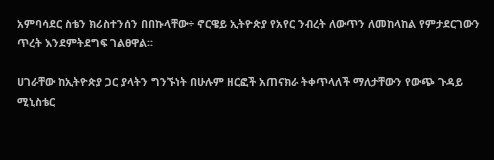አምባሳደር ስቴን ክሪስተንሰን በበኩላቸው÷ ኖርዌይ ኢትዮጵያ የአየር ንብረት ለውጥን ለመከላከል የምታደርገውን ጥረት እንደምትደግፍ ገልፀዋል፡፡

ሀገራቸው ከኢትዮጵያ ጋር ያላትን ግንኙነት በሁሉም ዘርፎች አጠናክራ ትቀጥላለች ማለታቸውን የውጭ ጉዳይ ሚኒስቴር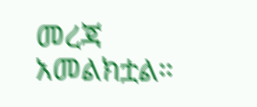መረጃ አመልክቷል።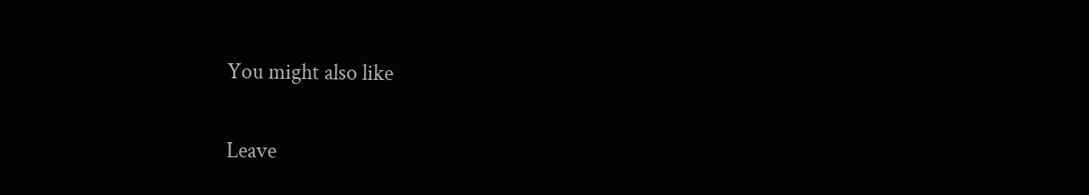You might also like

Leave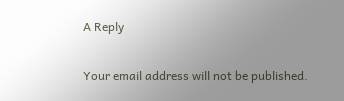A Reply

Your email address will not be published.